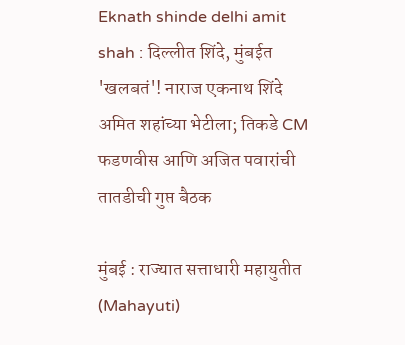Eknath shinde delhi amit shah : दिल्लीत शिंदे, मुंबईत 'खलबतं'! नाराज एकनाथ शिंदे अमित शहांच्या भेटीला; तिकडे CM फडणवीस आणि अजित पवारांची तातडीची गुप्त बैठक

मुंबई : राज्यात सत्ताधारी महायुतीत (Mahayuti)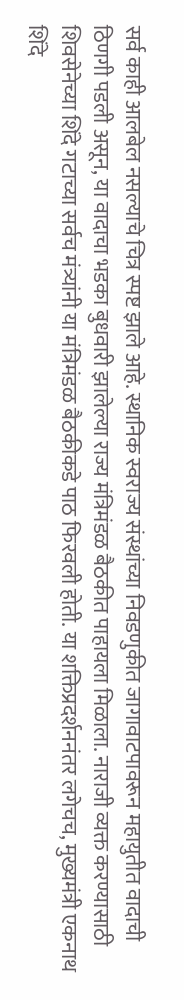सर्व काही आलबेल नसल्याचे चित्र स्पष्ट झाले आहे. स्थानिक स्वराज्य संस्थांच्या निवडणुकीत जागावाटपावरून महायुतीत वादाची ठिणगी पडली असून, या वादाचा भडका बुधवारी झालेल्या राज्य मंत्रिमंडळ बैठकीत पाहायला मिळाला. नाराजी व्यक्त करण्यासाठी शिवसेनेच्या शिंदे गटाच्या सर्वच मंत्र्यांनी या मंत्रिमंडळ बैठकीकडे पाठ फिरवली होती. या शक्तिप्रदर्शननंतर लगेचच, मुख्यमंत्री एकनाथ शिंदे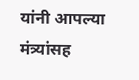यांनी आपल्या मंत्र्यांसह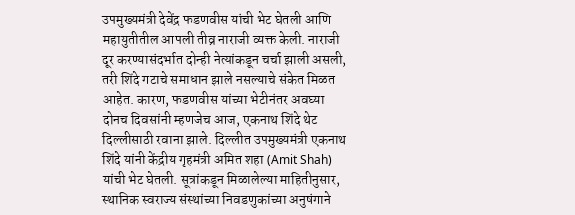उपमुख्यमंत्री देवेंद्र फडणवीस यांची भेट घेतली आणि महायुतीतील आपली तीव्र नाराजी व्यक्त केली. नाराजी दूर करण्यासंदर्भात दोन्ही नेत्यांकडून चर्चा झाली असली, तरी शिंदे गटाचे समाधान झाले नसल्याचे संकेत मिळत आहेत. कारण, फडणवीस यांच्या भेटीनंतर अवघ्या दोनच दिवसांनी म्हणजेच आज, एकनाथ शिंदे थेट दिल्लीसाठी रवाना झाले. दिल्लीत उपमुख्यमंत्री एकनाथ शिंदे यांनी केंद्रीय गृहमंत्री अमित शहा (Amit Shah) यांची भेट घेतली. सूत्रांकडून मिळालेल्या माहितीनुसार, स्थानिक स्वराज्य संस्थांच्या निवडणुकांच्या अनुषंगाने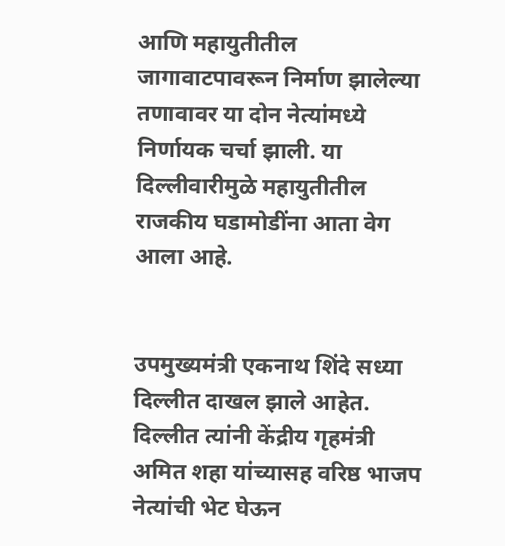आणि महायुतीतील जागावाटपावरून निर्माण झालेल्या तणावावर या दोन नेत्यांमध्ये निर्णायक चर्चा झाली. या दिल्लीवारीमुळे महायुतीतील राजकीय घडामोडींना आता वेग आला आहे.


उपमुख्यमंत्री एकनाथ शिंदे सध्या दिल्लीत दाखल झाले आहेत. दिल्लीत त्यांनी केंद्रीय गृहमंत्री अमित शहा यांच्यासह वरिष्ठ भाजप नेत्यांची भेट घेऊन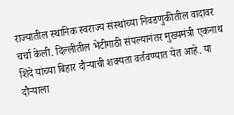राज्यातील स्थानिक स्वराज्य संस्थांच्या निवडणुकीतील वादावर चर्चा केली. दिल्लीतील भेटीगाठी संपल्यानंतर मुख्यमंत्री एकनाथ शिंदे यांच्या बिहार दौऱ्याची शक्यता वर्तवण्यात येत आहे. या दौऱ्याला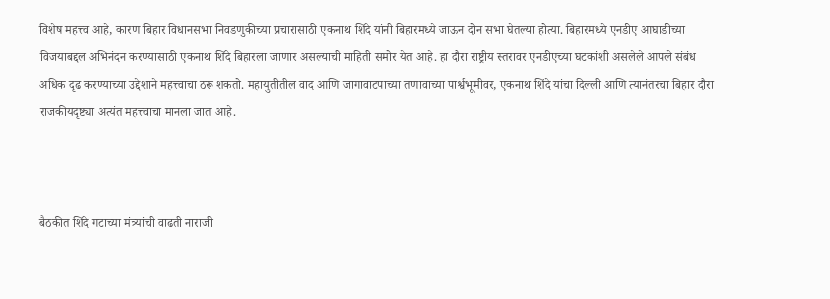विशेष महत्त्व आहे, कारण बिहार विधानसभा निवडणुकीच्या प्रचारासाठी एकनाथ शिंदे यांनी बिहारमध्ये जाऊन दोन सभा घेतल्या होत्या. बिहारमध्ये एनडीए आघाडीच्या विजयाबद्दल अभिनंदन करण्यासाठी एकनाथ शिंदे बिहारला जाणार असल्याची माहिती समोर येत आहे. हा दौरा राष्ट्रीय स्तरावर एनडीएच्या घटकांशी असलेले आपले संबंध अधिक दृढ करण्याच्या उद्देशाने महत्त्वाचा ठरू शकतो. महायुतीतील वाद आणि जागावाटपाच्या तणावाच्या पार्श्वभूमीवर, एकनाथ शिंदे यांचा दिल्ली आणि त्यानंतरचा बिहार दौरा राजकीयदृष्ट्या अत्यंत महत्त्वाचा मानला जात आहे.



बैठकीत शिंदे गटाच्या मंत्र्यांची वाढती नाराजी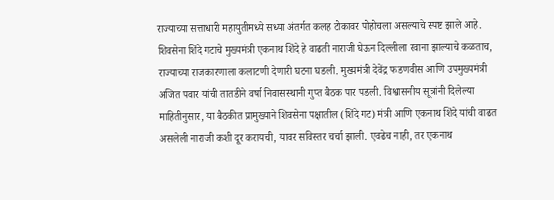राज्याच्या सत्ताधारी महायुतीमध्ये सध्या अंतर्गत कलह टोकावर पोहोचला असल्याचे स्पष्ट झाले आहे. शिवसेना शिंदे गटाचे मुख्यमंत्री एकनाथ शिंदे हे वाढती नाराजी घेऊन दिल्लीला रवाना झाल्याचे कळताच, राज्याच्या राजकारणाला कलाटणी देणारी घटना घडली. मुख्यमंत्री देवेंद्र फडणवीस आणि उपमुख्यमंत्री अजित पवार यांची तातडीने वर्षा निवासस्थानी गुप्त बैठक पार पडली. विश्वासनीय सूत्रांनी दिलेल्या माहितीनुसार, या बैठकीत प्रामुख्याने शिवसेना पक्षातील (शिंदे गट) मंत्री आणि एकनाथ शिंदे यांची वाढत असलेली नाराजी कशी दूर करायची, यावर सविस्तर चर्चा झाली. एवढेच नाही, तर एकनाथ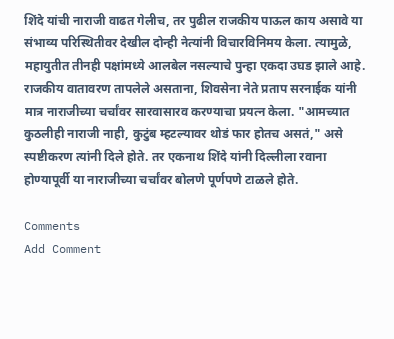शिंदे यांची नाराजी वाढत गेलीच, तर पुढील राजकीय पाऊल काय असावे या संभाव्य परिस्थितीवर देखील दोन्ही नेत्यांनी विचारविनिमय केला. त्यामुळे, महायुतीत तीनही पक्षांमध्ये आलबेल नसल्याचे पुन्हा एकदा उघड झाले आहे. राजकीय वातावरण तापलेले असताना, शिवसेना नेते प्रताप सरनाईक यांनी मात्र नाराजीच्या चर्चांवर सारवासारव करण्याचा प्रयत्न केला. "आमच्यात कुठलीही नाराजी नाही, कुटुंब म्हटल्यावर थोडं फार होतच असतं," असे स्पष्टीकरण त्यांनी दिले होते. तर एकनाथ शिंदे यांनी दिल्लीला रवाना होण्यापूर्वी या नाराजीच्या चर्चांवर बोलणे पूर्णपणे टाळले होते.

Comments
Add Comment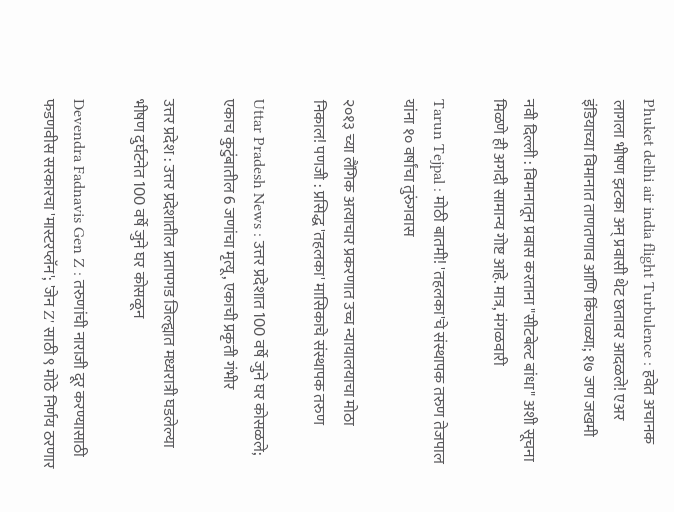Phuket delhi air india flight Turbulence : हवेत अचानक लागला भीषण झटका अन् प्रवासी थेट छतावर आदळले! एअर इंडियाच्या विमानात ताणतणाव आणि किंचाळ्या; १७ जण जखमी

नवी दिल्ली : विमानातून प्रवास करताना "सीटबेल्ट बांधा" अशी सूचना मिळणे ही अगदी सामान्य गोष्ट आहे. मात्र, मंगळवारी

Tarun Tejpal : मोठी बातमी! 'तहलका'चे संस्थापक तरुण तेजपाल यांना १० वर्षांचा तुरुंगवास

२०१३ च्या लैंगिक अत्याचार प्रकरणात उच्च न्यायालयाचा मोठा निकाल! पणजी : प्रसिद्ध 'तहलका' मासिकाचे संस्थापक तरुण

Uttar Pradesh News : उत्तर प्रदेशात 100 वर्षे जुने घर कोसळले; एकाच कुटुंबातील 6 जणांचा मृत्यू, एकाची प्रकृती गंभीर

उत्तर प्रदेश : उत्तर प्रदेशातील प्रतापगड जिल्ह्यात मध्यरात्री घडलेल्या भीषण दुर्घटनेत 100 वर्षे जुने घर कोसळून

Devendra Fadnavis Gen Z : तरुणांची नाराजी दूर करण्यासाठी फडणवीस सरकारचा 'मास्टरप्लॅन'; 'जेन Z' साठी ९ मोठे निर्णय ठरणार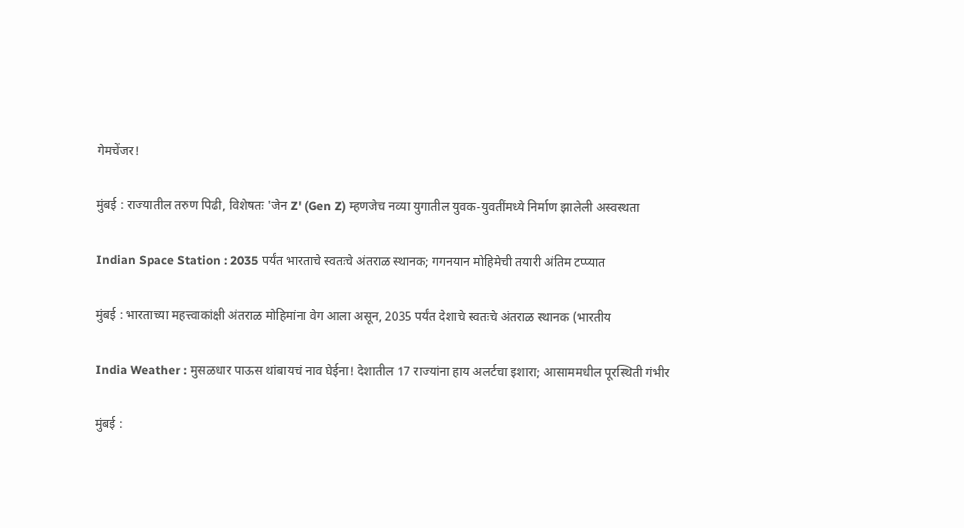गेमचेंजर!

मुंबई : राज्यातील तरुण पिढी, विशेषतः 'जेन Z' (Gen Z) म्हणजेच नव्या युगातील युवक-युवतींमध्ये निर्माण झालेली अस्वस्थता

Indian Space Station : 2035 पर्यंत भारताचे स्वतःचे अंतराळ स्थानक; गगनयान मोहिमेची तयारी अंतिम टप्प्यात

मुंबई : भारताच्या महत्त्वाकांक्षी अंतराळ मोहिमांना वेग आला असून, 2035 पर्यंत देशाचे स्वतःचे अंतराळ स्थानक (भारतीय

India Weather : मुसळधार पाऊस थांबायचं नाव घेईना! देशातील 17 राज्यांना हाय अलर्टचा इशारा; आसाममधील पूरस्थिती गंभीर

मुंबई :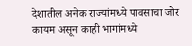देशातील अनेक राज्यांमध्ये पावसाचा जोर कायम असून काही भागांमध्ये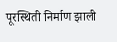पूरस्थिती निर्माण झाली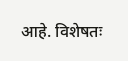आहे. विशेषतः